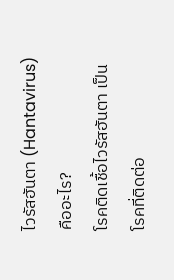ไวรัสฮันตา (Hantavirus) คืออะไร?
โรคติดเชื้อไวรัสฮันตา เป็นโรคที่ติดต่อ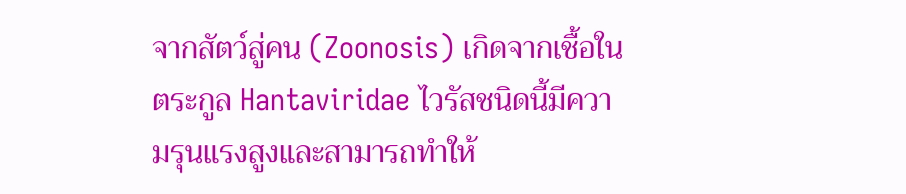จากสัตว์สู่คน (Zoonosis) เกิดจากเชื้อในตระกูล Hantaviridae ไวรัสชนิดนี้มีความรุนแรงสูงและสามารถทำให้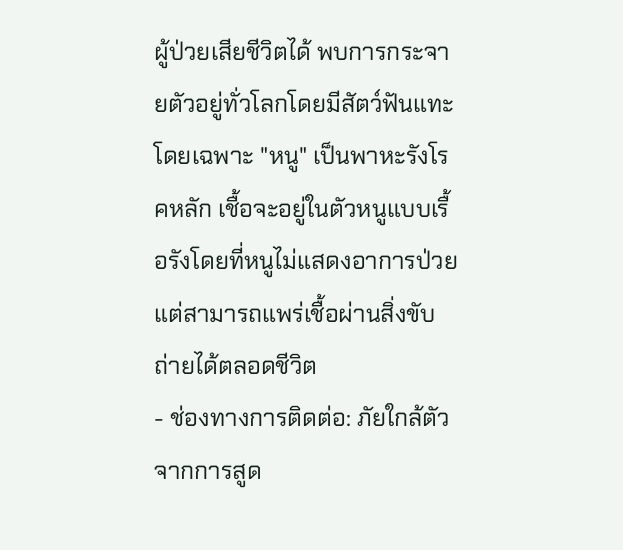ผู้ป่วยเสียชีวิตได้ พบการกระจายตัวอยู่ทั่วโลกโดยมีสัตว์ฟันแทะ โดยเฉพาะ "หนู" เป็นพาหะรังโรคหลัก เชื้อจะอยู่ในตัวหนูแบบเรื้อรังโดยที่หนูไม่แสดงอาการป่วย แต่สามารถแพร่เชื้อผ่านสิ่งขับถ่ายได้ตลอดชีวิต
- ช่องทางการติดต่อ: ภัยใกล้ตัวจากการสูด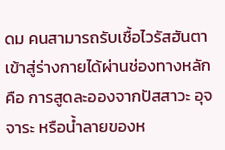ดม คนสามารถรับเชื้อไวรัสฮันตาเข้าสู่ร่างกายได้ผ่านช่องทางหลัก คือ การสูดละอองจากปัสสาวะ อุจจาระ หรือน้ำลายของห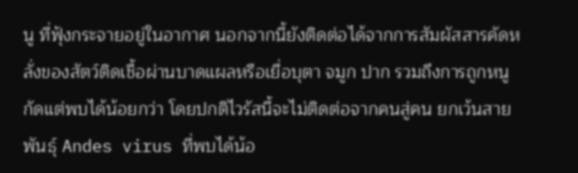นู ที่ฟุ้งกระจายอยู่ในอากาศ นอกจากนี้ยังติดต่อได้จากการสัมผัสสารคัดหลั่งของสัตว์ติดเชื้อผ่านบาดแผลหรือเยื่อบุตา จมูก ปาก รวมถึงการถูกหนูกัดแต่พบได้น้อยกว่า โดยปกติไวรัสนี้จะไม่ติดต่อจากคนสู่คน ยกเว้นสายพันธุ์ Andes virus ที่พบได้น้อ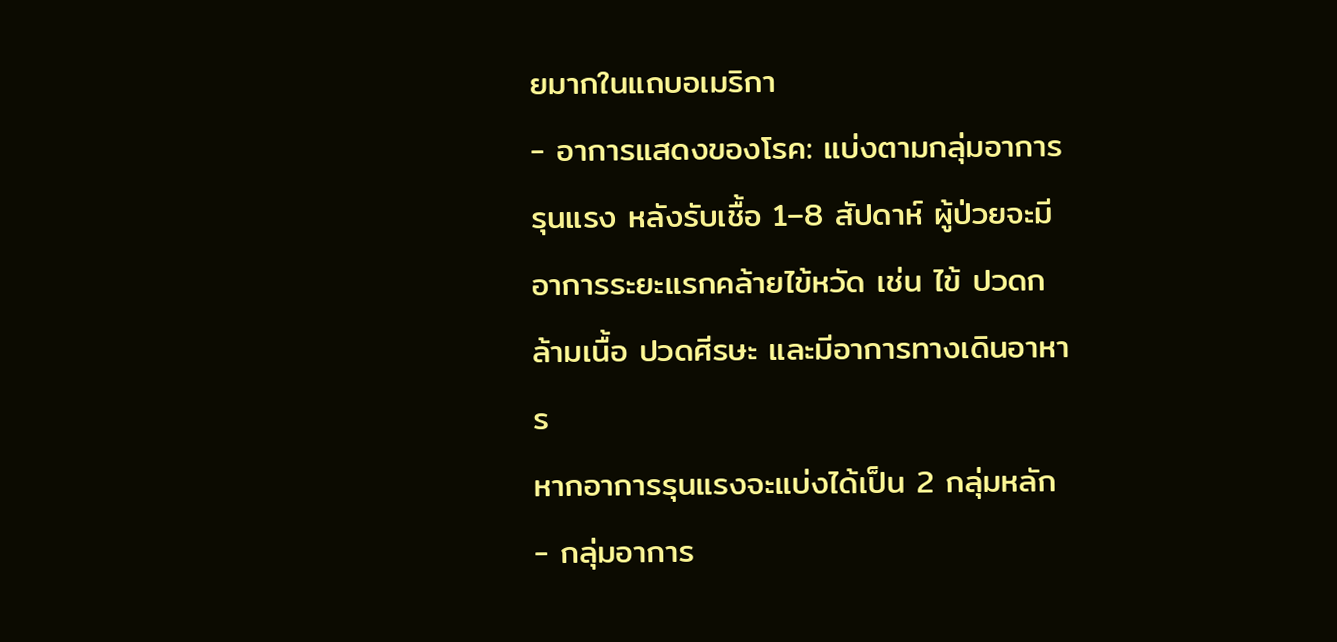ยมากในแถบอเมริกา
- อาการแสดงของโรค: แบ่งตามกลุ่มอาการรุนแรง หลังรับเชื้อ 1–8 สัปดาห์ ผู้ป่วยจะมีอาการระยะแรกคล้ายไข้หวัด เช่น ไข้ ปวดกล้ามเนื้อ ปวดศีรษะ และมีอาการทางเดินอาหาร
หากอาการรุนแรงจะแบ่งได้เป็น 2 กลุ่มหลัก
- กลุ่มอาการ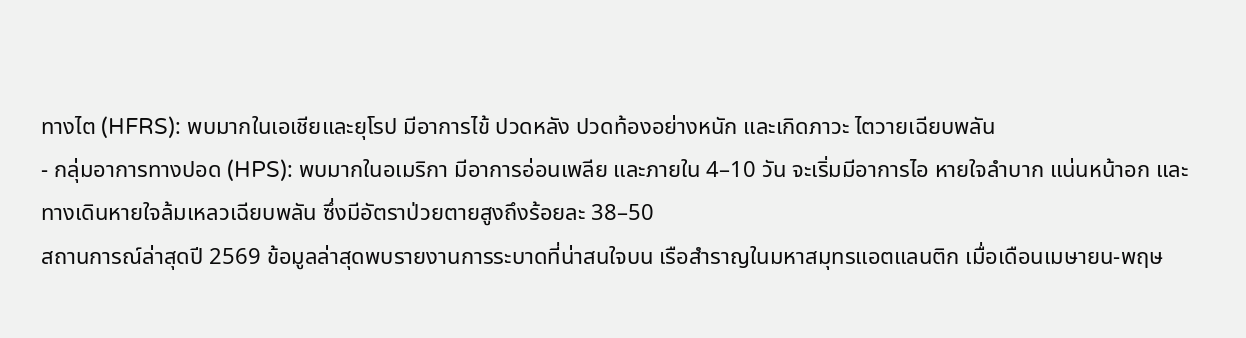ทางไต (HFRS): พบมากในเอเชียและยุโรป มีอาการไข้ ปวดหลัง ปวดท้องอย่างหนัก และเกิดภาวะ ไตวายเฉียบพลัน
- กลุ่มอาการทางปอด (HPS): พบมากในอเมริกา มีอาการอ่อนเพลีย และภายใน 4–10 วัน จะเริ่มมีอาการไอ หายใจลำบาก แน่นหน้าอก และทางเดินหายใจล้มเหลวเฉียบพลัน ซึ่งมีอัตราป่วยตายสูงถึงร้อยละ 38–50
สถานการณ์ล่าสุดปี 2569 ข้อมูลล่าสุดพบรายงานการระบาดที่น่าสนใจบน เรือสำราญในมหาสมุทรแอตแลนติก เมื่อเดือนเมษายน-พฤษ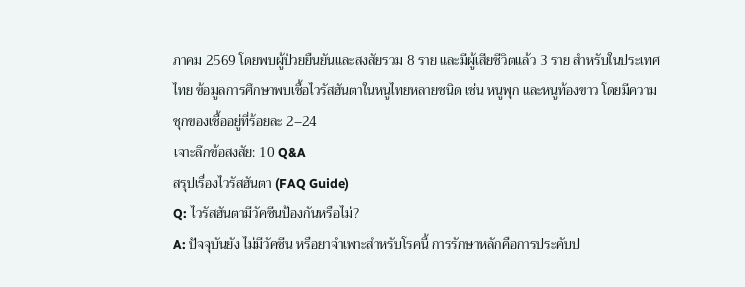ภาคม 2569 โดยพบผู้ป่วยยืนยันและสงสัยรวม 8 ราย และมีผู้เสียชีวิตแล้ว 3 ราย สำหรับในประเทศไทย ข้อมูลการศึกษาพบเชื้อไวรัสฮันตาในหนูไทยหลายชนิด เช่น หนูพุก และหนูท้องขาว โดยมีความชุกของเชื้ออยู่ที่ร้อยละ 2–24
เจาะลึกข้อสงสัย: 10 Q&A
สรุปเรื่องไวรัสฮันตา (FAQ Guide)
Q: ไวรัสฮันตามีวัคซีนป้องกันหรือไม่?
A: ปัจจุบันยัง ไม่มีวัคซีน หรือยาจำเพาะสำหรับโรคนี้ การรักษาหลักคือการประคับป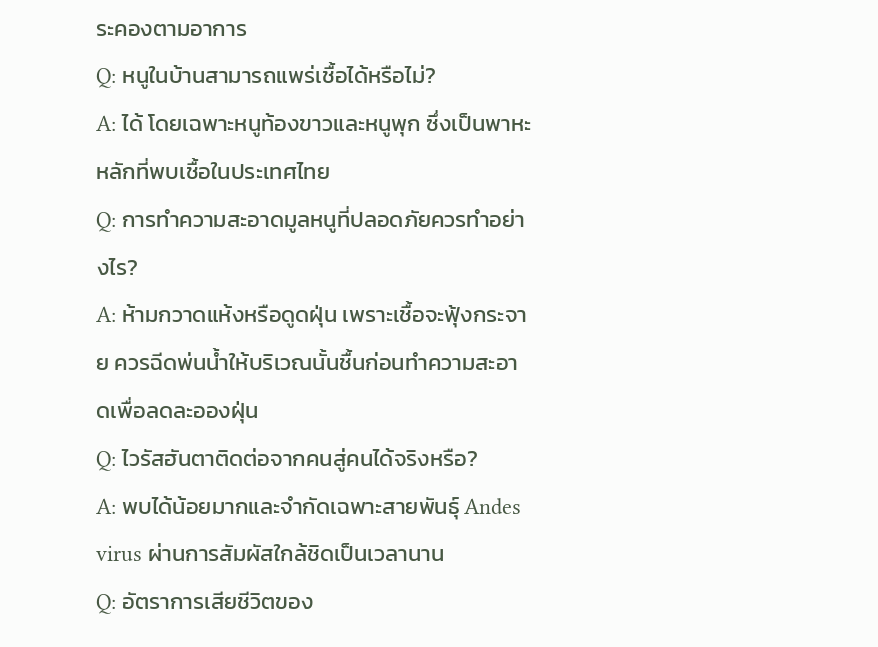ระคองตามอาการ
Q: หนูในบ้านสามารถแพร่เชื้อได้หรือไม่?
A: ได้ โดยเฉพาะหนูท้องขาวและหนูพุก ซึ่งเป็นพาหะหลักที่พบเชื้อในประเทศไทย
Q: การทำความสะอาดมูลหนูที่ปลอดภัยควรทำอย่างไร?
A: ห้ามกวาดแห้งหรือดูดฝุ่น เพราะเชื้อจะฟุ้งกระจาย ควรฉีดพ่นน้ำให้บริเวณนั้นชื้นก่อนทำความสะอาดเพื่อลดละอองฝุ่น
Q: ไวรัสฮันตาติดต่อจากคนสู่คนได้จริงหรือ?
A: พบได้น้อยมากและจำกัดเฉพาะสายพันธุ์ Andes virus ผ่านการสัมผัสใกล้ชิดเป็นเวลานาน
Q: อัตราการเสียชีวิตของ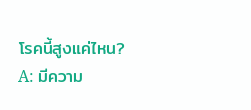โรคนี้สูงแค่ไหน?
A: มีความ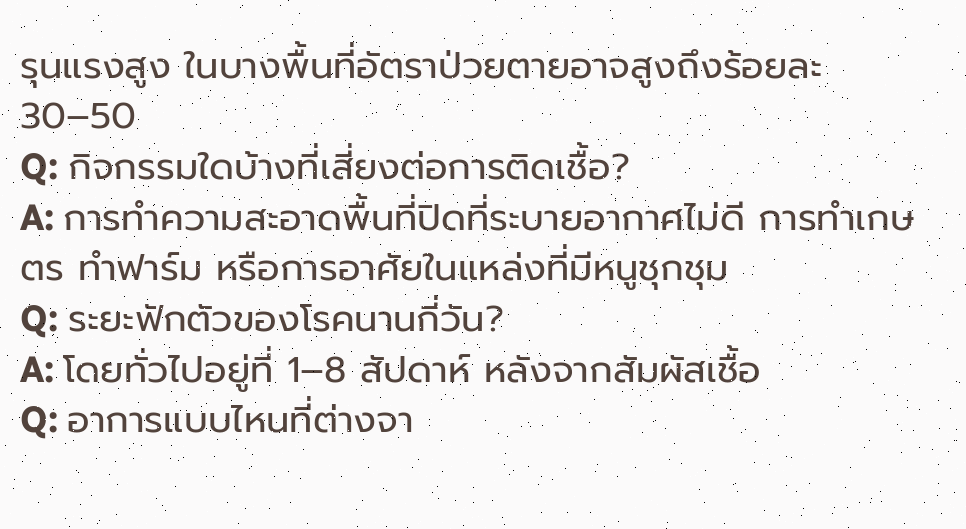รุนแรงสูง ในบางพื้นที่อัตราป่วยตายอาจสูงถึงร้อยละ 30–50
Q: กิจกรรมใดบ้างที่เสี่ยงต่อการติดเชื้อ?
A: การทำความสะอาดพื้นที่ปิดที่ระบายอากาศไม่ดี การทำเกษตร ทำฟาร์ม หรือการอาศัยในแหล่งที่มีหนูชุกชุม
Q: ระยะฟักตัวของโรคนานกี่วัน?
A: โดยทั่วไปอยู่ที่ 1–8 สัปดาห์ หลังจากสัมผัสเชื้อ
Q: อาการแบบไหนที่ต่างจา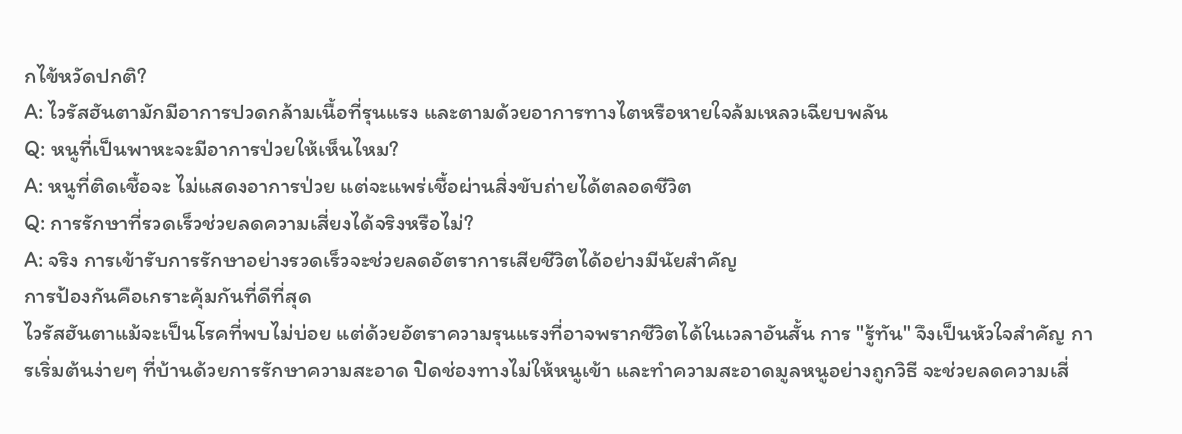กไข้หวัดปกติ?
A: ไวรัสฮันตามักมีอาการปวดกล้ามเนื้อที่รุนแรง และตามด้วยอาการทางไตหรือหายใจล้มเหลวเฉียบพลัน
Q: หนูที่เป็นพาหะจะมีอาการป่วยให้เห็นไหม?
A: หนูที่ติดเชื้อจะ ไม่แสดงอาการป่วย แต่จะแพร่เชื้อผ่านสิ่งขับถ่ายได้ตลอดชีวิต
Q: การรักษาที่รวดเร็วช่วยลดความเสี่ยงได้จริงหรือไม่?
A: จริง การเข้ารับการรักษาอย่างรวดเร็วจะช่วยลดอัตราการเสียชีวิตได้อย่างมีนัยสำคัญ
การป้องกันคือเกราะคุ้มกันที่ดีที่สุด
ไวรัสฮันตาแม้จะเป็นโรคที่พบไม่บ่อย แต่ด้วยอัตราความรุนแรงที่อาจพรากชีวิตได้ในเวลาอันสั้น การ "รู้ทัน" จึงเป็นหัวใจสำคัญ การเริ่มต้นง่ายๆ ที่บ้านด้วยการรักษาความสะอาด ปิดช่องทางไม่ให้หนูเข้า และทำความสะอาดมูลหนูอย่างถูกวิธี จะช่วยลดความเสี่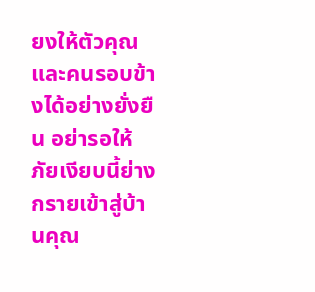ยงให้ตัวคุณและคนรอบข้างได้อย่างยั่งยืน อย่ารอให้ภัยเงียบนี้ย่างกรายเข้าสู่บ้านคุณ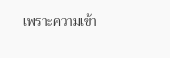เพราะความเข้า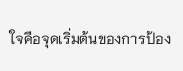ใจคือจุดเริ่มต้นของการป้อง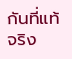กันที่แท้จริง